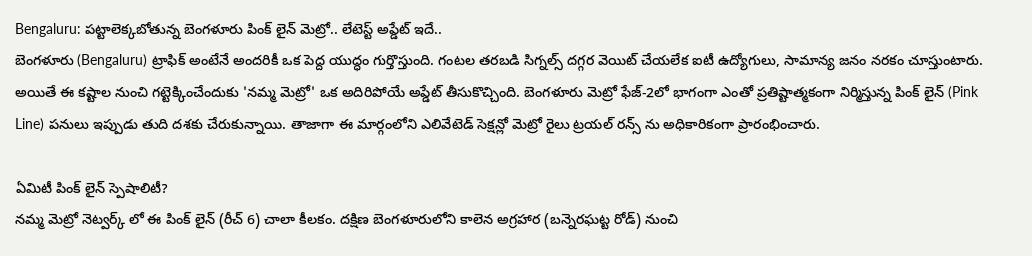Bengaluru: పట్టాలెక్కబోతున్న బెంగళూరు పింక్ లైన్ మెట్రో.. లేటెస్ట్ అప్డేట్ ఇదే..
బెంగళూరు (Bengaluru) ట్రాఫిక్ అంటేనే అందరికీ ఒక పెద్ద యుద్ధం గుర్తొస్తుంది. గంటల తరబడి సిగ్నల్స్ దగ్గర వెయిట్ చేయలేక ఐటీ ఉద్యోగులు, సామాన్య జనం నరకం చూస్తుంటారు. అయితే ఈ కష్టాల నుంచి గట్టెక్కించేందుకు 'నమ్మ మెట్రో' ఒక అదిరిపోయే అప్డేట్ తీసుకొచ్చింది. బెంగళూరు మెట్రో ఫేజ్-2లో భాగంగా ఎంతో ప్రతిష్టాత్మకంగా నిర్మిస్తున్న పింక్ లైన్ (Pink Line) పనులు ఇప్పుడు తుది దశకు చేరుకున్నాయి. తాజాగా ఈ మార్గంలోని ఎలివేటెడ్ సెక్షన్లో మెట్రో రైలు ట్రయల్ రన్స్ ను అధికారికంగా ప్రారంభించారు.

ఏమిటీ పింక్ లైన్ స్పెషాలిటీ?
నమ్మ మెట్రో నెట్వర్క్ లో ఈ పింక్ లైన్ (రీచ్ 6) చాలా కీలకం. దక్షిణ బెంగళూరులోని కాలెన అగ్రహార (బన్నెరఘట్ట రోడ్) నుంచి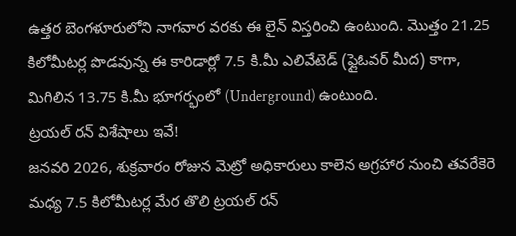ఉత్తర బెంగళూరులోని నాగవార వరకు ఈ లైన్ విస్తరించి ఉంటుంది. మొత్తం 21.25 కిలోమీటర్ల పొడవున్న ఈ కారిడార్లో 7.5 కి.మీ ఎలివేటెడ్ (ఫ్లైఓవర్ మీద) కాగా, మిగిలిన 13.75 కి.మీ భూగర్భంలో (Underground) ఉంటుంది.
ట్రయల్ రన్ విశేషాలు ఇవే!
జనవరి 2026, శుక్రవారం రోజున మెట్రో అధికారులు కాలెన అగ్రహార నుంచి తవరేకెరె మధ్య 7.5 కిలోమీటర్ల మేర తొలి ట్రయల్ రన్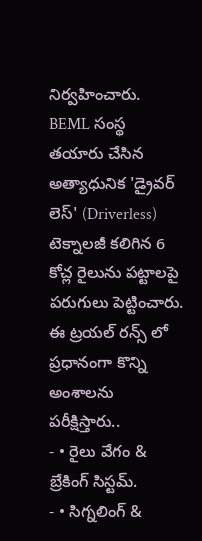నిర్వహించారు. BEML సంస్థ తయారు చేసిన అత్యాధునిక 'డ్రైవర్ లెస్' (Driverless) టెక్నాలజీ కలిగిన 6 కోచ్ల రైలును పట్టాలపై పరుగులు పెట్టించారు.
ఈ ట్రయల్ రన్స్ లో ప్రధానంగా కొన్ని అంశాలను పరీక్షిస్తారు..
- • రైలు వేగం & బ్రేకింగ్ సిస్టమ్.
- • సిగ్నలింగ్ &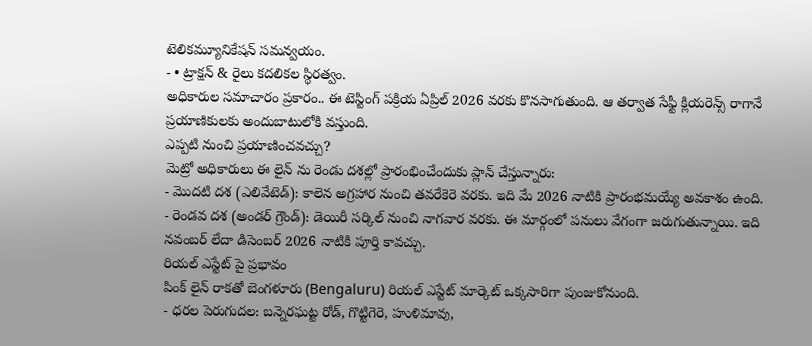టెలికమ్యూనికేషన్ సమన్వయం.
- • ట్రాక్షన్ & రైలు కదలికల స్థిరత్వం.
అధికారుల సమాచారం ప్రకారం.. ఈ టెస్టింగ్ పక్రియ ఏప్రిల్ 2026 వరకు కొనసాగుతుంది. ఆ తర్వాత సేఫ్టీ క్లియరెన్స్ రాగానే ప్రయాణికులకు అందుబాటులోకి వస్తుంది.
ఎప్పటి నుంచి ప్రయాణించవచ్చు?
మెట్రో అధికారులు ఈ లైన్ ను రెండు దశల్లో ప్రారంభించేందుకు ప్లాన్ చేస్తున్నారు:
- మొదటి దశ (ఎలివేటెడ్): కాలెన అగ్రహార నుంచి తవరేకెరె వరకు. ఇది మే 2026 నాటికి ప్రారంభమయ్యే అవకాశం ఉంది.
- రెండవ దశ (అండర్ గ్రౌండ్): డెయిరీ సర్కిల్ నుంచి నాగవార వరకు. ఈ మార్గంలో పనులు వేగంగా జరుగుతున్నాయి. ఇది నవంబర్ లేదా డిసెంబర్ 2026 నాటికి పూర్తి కావచ్చు.
రియల్ ఎస్టేట్ పై ప్రభావం
పింక్ లైన్ రాకతో బెంగళూరు (Bengaluru) రియల్ ఎస్టేట్ మార్కెట్ ఒక్కసారిగా పుంజుకోనుంది.
- ధరల పెరుగుదల: బన్నెరఘట్ట రోడ్, గొట్టిగెరె, హుళిమావు,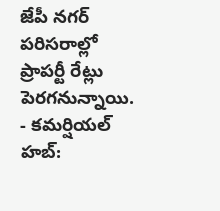జేపీ నగర్ పరిసరాల్లో ప్రాపర్టీ రేట్లు పెరగనున్నాయి.
- కమర్షియల్ హబ్: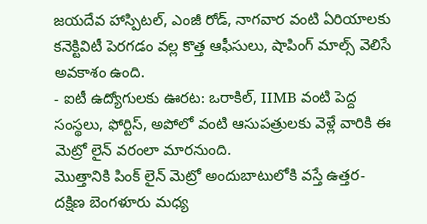జయదేవ హాస్పిటల్, ఎంజీ రోడ్, నాగవార వంటి ఏరియాలకు కనెక్టివిటీ పెరగడం వల్ల కొత్త ఆఫీసులు, షాపింగ్ మాల్స్ వెలిసే అవకాశం ఉంది.
- ఐటీ ఉద్యోగులకు ఊరట: ఒరాకిల్, IIMB వంటి పెద్ద సంస్థలు, ఫోర్టిస్, అపోలో వంటి ఆసుపత్రులకు వెళ్లే వారికి ఈ మెట్రో లైన్ వరంలా మారనుంది.
మొత్తానికి పింక్ లైన్ మెట్రో అందుబాటులోకి వస్తే ఉత్తర-దక్షిణ బెంగళూరు మధ్య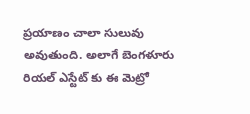ప్రయాణం చాలా సులువు అవుతుంది. అలాగే బెంగళూరు రియల్ ఎస్టేట్ కు ఈ మెట్రో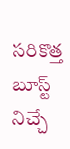సరికొత్త బూస్ట్ నిచ్చే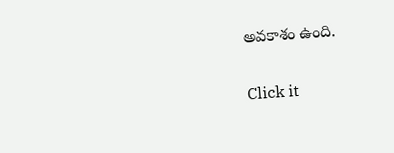అవకాశం ఉంది.


Click it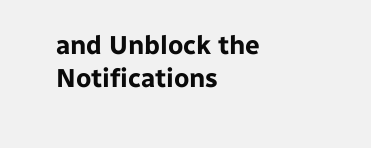and Unblock the Notifications